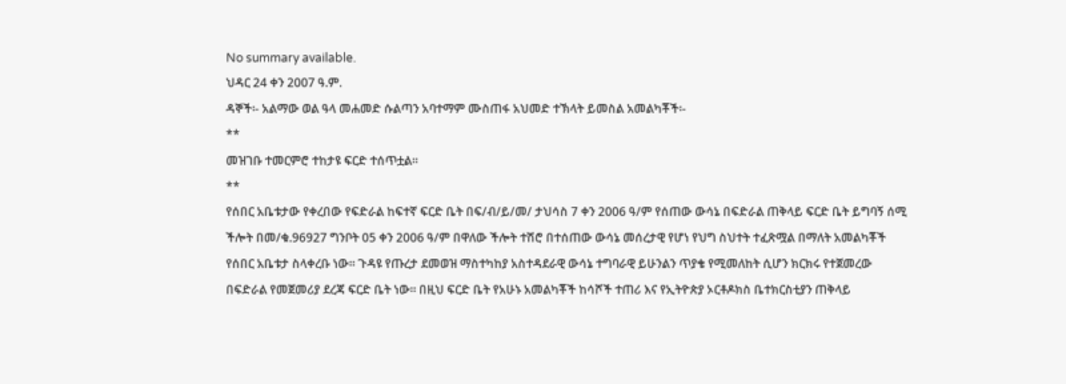No summary available.
ህዳር 24 ቀን 2007 ዓ.ም.
ዳኞች፡- አልማው ወል ዓላ መሐመድ ሱልጣን አባተማም ሙስጠፋ አህመድ ተኽላት ይመስል አመልካቾች፡-
**
መዝገቡ ተመርምሮ ተከታዩ ፍርድ ተሰጥቷል።
**
የሰበር አቤቱታው የቀረበው የፍድራል ከፍተኛ ፍርድ ቤት በፍ/ብ/ይ/መ/ ታህሳስ 7 ቀን 2006 ዓ/ም የሰጠው ውሳኔ በፍድራል ጠቅላይ ፍርድ ቤት ይግባኝ ሰሚ ችሎት በመ/ቁ.96927 ግንቦት 05 ቀን 2006 ዓ/ም በዋለው ችሎት ተሽሮ በተሰጠው ውሳኔ መሰረታዊ የሆነ የህግ ስህተት ተፈጽሟል በማለት አመልካቾች የሰበር አቤቱታ ስላቀረቡ ነው። ጉዳዩ የጡረታ ደመወዝ ማስተካከያ አስተዳደራዊ ውሳኔ ተግባራዊ ይሁንልን ጥያቄ የሚመለከት ሲሆን ክርክሩ የተጀመረው በፍድራል የመጀመሪያ ደረጃ ፍርድ ቤት ነው። በዚህ ፍርድ ቤት የአሁኑ አመልካቾች ከሳሾች ተጠሪ እና የኢትዮጵያ ኦርቶዶክስ ቤተክርስቲያን ጠቅላይ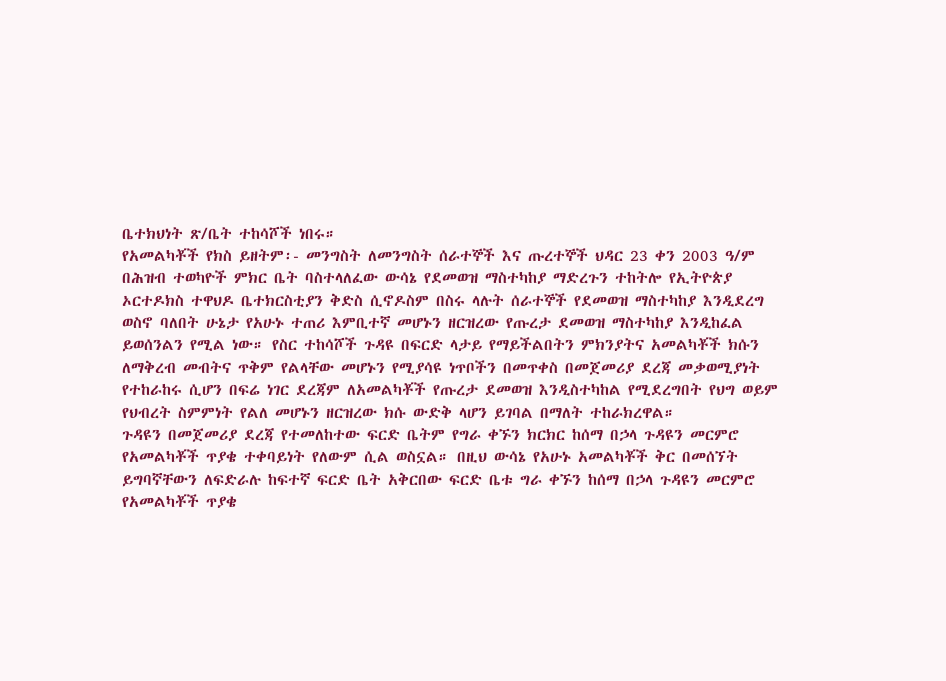ቤተክህነት ጽ/ቤት ተከሳሾች ነበሩ።
የአመልካቾች የክስ ይዘትም፡- መንግስት ለመንግስት ሰራተኞች እና ጡረተኞች ህዳር 23 ቀን 2003 ዓ/ም በሕዝብ ተወካዮች ምክር ቤት ባስተላለፈው ውሳኔ የደመወዝ ማስተካከያ ማድረጉን ተከትሎ የኢትዮጵያ ኦርተዶክስ ተዋህዶ ቤተክርስቲያን ቅድስ ሲኖዶስም በስሩ ላሉት ሰራተኞች የደመወዝ ማስተካከያ እንዲደረግ ወስኖ ባለበት ሁኔታ የአሁኑ ተጠሪ እምቢተኛ መሆኑን ዘርዝረው የጡረታ ደመወዝ ማስተካከያ እንዲከፈል ይወሰንልን የሚል ነው። የስር ተከሳሾች ጉዳዩ በፍርድ ላታይ የማይችልበትን ምክንያትና አመልካቾች ክሱን ለማቅረብ መብትና ጥቅም የልላቸው መሆኑን የሚያሳዩ ነጥቦችን በመጥቀስ በመጀመሪያ ደረጃ መቃወሚያነት የተከራከሩ ሲሆን በፍሬ ነገር ደረጃም ለአመልካቾች የጡረታ ደመወዝ እንዲስተካከል የሚደረግበት የህግ ወይም የህብረት ስምምነት የልለ መሆኑን ዘርዝረው ክሱ ውድቅ ላሆን ይገባል በማለት ተከራክረዋል።
ጉዳዩን በመጀመሪያ ደረጃ የተመለከተው ፍርድ ቤትም የግራ ቀኙን ክርክር ከሰማ በኃላ ጉዳዩን መርምሮ የአመልካቾች ጥያቄ ተቀባይነት የለውም ሲል ወስኗል። በዚህ ውሳኔ የአሁኑ አመልካቾች ቅር በመሰኘት ይግባኛቸውን ለፍድራሉ ከፍተኛ ፍርድ ቤት አቅርበው ፍርድ ቤቱ ግራ ቀኙን ከሰማ በኃላ ጉዳዩን መርምሮ የአመልካቾች ጥያቄ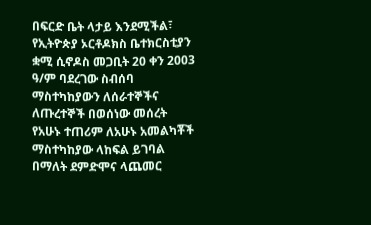በፍርድ ቤት ላታይ እንደሚችል፣ የኢትዮጵያ ኦርቶዶክስ ቤተክርስቲያን ቋሚ ሲኖዶስ መጋቢት 20 ቀን 2003 ዓ/ም ባደረገው ስብሰባ ማስተካከያውን ለሰራተኞችና ለጡረተኞች በወሰነው መሰረት የአሁኑ ተጠሪም ለአሁኑ አመልካቾች ማስተካከያው ላከፍል ይገባል በማለት ደምድሞና ላጨመር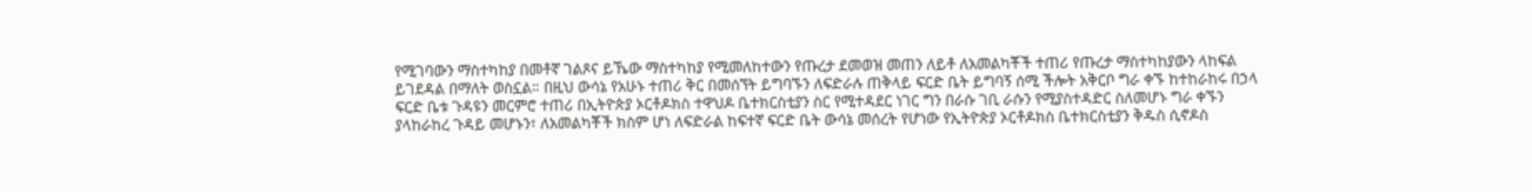የሚገባውን ማስተካከያ በመቶኛ ገልጾና ይኼው ማስተካከያ የሚመለከተውን የጡረታ ደመወዝ መጠን ለይቶ ለአመልካቾች ተጠሪ የጡረታ ማስተካከያውን ላከፍል ይገደዳል በማለት ወስኗል። በዚህ ውሳኔ የአሁኑ ተጠሪ ቅር በመሰኘት ይግባኙን ለፍድራሉ ጠቅላይ ፍርድ ቤት ይግባኝ ሰሚ ችሎት አቅርቦ ግራ ቀኙ ከተከራከሩ በኃላ ፍርድ ቤቱ ጉዳዩን መርምሮ ተጠሪ በኢትዮጵያ ኦርቶዶክስ ተዋህዶ ቤተክርስቲያን ስር የሚተዳደር ነገር ግን በራሱ ገቢ ራሱን የሚያስተዳድር ስለመሆኑ ግራ ቀኙን ያላከራከረ ጉዳይ መሆኑን፣ ለአመልካቾች ክስም ሆነ ለፍድራል ከፍተኛ ፍርድ ቤት ውሳኔ መሰረት የሆነው የኢትዮጵያ ኦርቶዶክስ ቤተክርስቲያን ቅዱስ ሲኖዶስ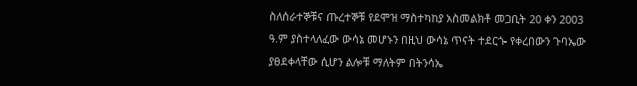ስለሰራተኞቹና ጡረተኞቹ የደሞዝ ማስተካከያ አስመልክቶ መጋቢት 20 ቀን 2003 ዓ.ም ያስተላለፈው ውሳኔ መሆኑን በዚህ ውሳኔ ጥናት ተደርጐ የቀረበውን ጉባኤው ያፀደቀላቸው ሲሆን ልሎቹ ማለትም በትንሳኤ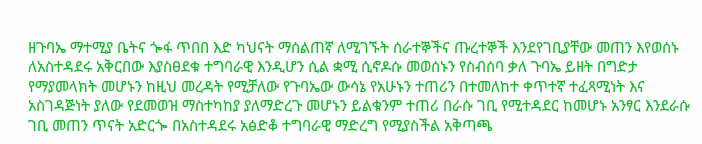ዘጉባኤ ማተሚያ ቤትና ጐፋ ጥበበ እድ ካህናት ማሰልጠኛ ለሚገኙት ሰራተኞችና ጡረተኞች እንደየገቢያቸው መጠን እየወሰኑ ለአስተዳደሩ አቅርበው እያስፀደቁ ተግባራዊ እንዲሆን ሲል ቋሚ ሲኖዶሱ መወሰኑን የስብሰባ ቃለ ጉባኤ ይዘት በግድታ የማያመላክት መሆኑን ከዚህ መረዳት የሚቻለው የጉባኤው ውሳኔ የአሁኑን ተጠሪን በተመለከተ ቀጥተኛ ተፈጻሚነት እና አስገዳጅነት ያለው የደመወዝ ማስተካከያ ያለማድረጉ መሆኑን ይልቁንም ተጠሪ በራሱ ገቢ የሚተዳደር ከመሆኑ አንፃር እንደራሱ ገቢ መጠን ጥናት አድርጐ በአስተዳደሩ አፅድቆ ተግባራዊ ማድረግ የሚያስችል አቅጣጫ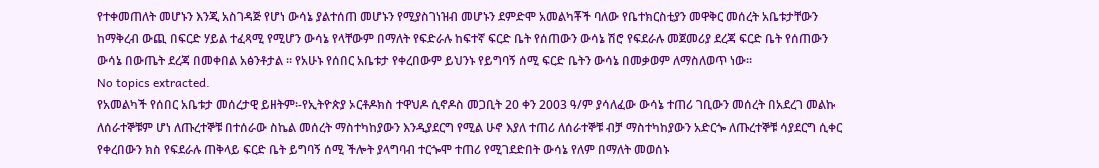የተቀመጠለት መሆኑን እንጂ አስገዳጅ የሆነ ውሳኔ ያልተሰጠ መሆኑን የሚያስገነዝብ መሆኑን ደምድሞ አመልካቾች ባለው የቤተክርስቲያን መዋቅር መሰረት አቤቱታቸውን ከማቅረብ ውጪ በፍርድ ሃይል ተፈጻሚ የሚሆን ውሳኔ የላቸውም በማለት የፍድራሉ ከፍተኛ ፍርድ ቤት የሰጠውን ውሳኔ ሽሮ የፍደራሉ መጀመሪያ ደረጃ ፍርድ ቤት የሰጠውን ውሳኔ በውጤት ደረጃ በመቀበል አፅንቶታል ። የአሁኑ የሰበር አቤቱታ የቀረበውም ይህንኑ የይግባኝ ሰሚ ፍርድ ቤትን ውሳኔ በመቃወም ለማስለወጥ ነው።
No topics extracted.
የአመልካች የሰበር አቤቱታ መሰረታዊ ይዘትም፡-የኢትዮጵያ ኦርቶዶክስ ተዋህዶ ሲኖዶስ መጋቢት 20 ቀን 2003 ዓ/ም ያሳለፈው ውሳኔ ተጠሪ ገቢውን መሰረት በአደረገ መልኩ ለሰራተኞቹም ሆነ ለጡረተኞቹ በተሰራው ስኬል መሰረት ማስተካከያውን እንዲያደርግ የሚል ሁኖ እያለ ተጠሪ ለሰራተኞቹ ብቻ ማስተካከያውን አድርጐ ለጡረተኞቹ ሳያደርግ ሲቀር የቀረበውን ክስ የፍደራሉ ጠቅላይ ፍርድ ቤት ይግባኝ ሰሚ ችሎት ያላግባብ ተርጐሞ ተጠሪ የሚገደድበት ውሳኔ የለም በማለት መወሰኑ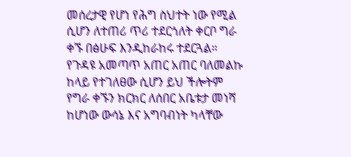መሰረታዊ የሆነ የሕግ ስህተት ነው የሚል ሲሆን ለተጠሪ ጥሪ ተደርጎለት ቀርቦ ግራ ቀኙ በፅሁፍ እንዲከራከሩ ተደርጓል።
የጉዳዩ አመጣጥ አጠር አጠር ባለመልኩ ከላይ የተገለፀው ሲሆን ይህ ችሎትም የግራ ቀኙን ክርክር ለሰበር አቤቱታ መነሻ ከሆነው ውሳኔ እና አግባብነት ካላቸው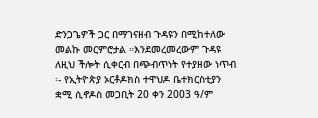ድንጋጌዎች ጋር በማገናዘብ ጉዳዩን በሚከተለው መልኩ መርምሮታል ።እንደመረመረውም ጉዳዩ ለዚህ ችሎት ሲቀርብ በጭብጥነት የተያዘው ነጥብ ፡- የኢትዮጵያ ኦርቶዶክስ ተዋህዶ ቤተክርስቲያን ቋሚ ሲኖዶስ መጋቢት 20 ቀን 2003 ዓ/ም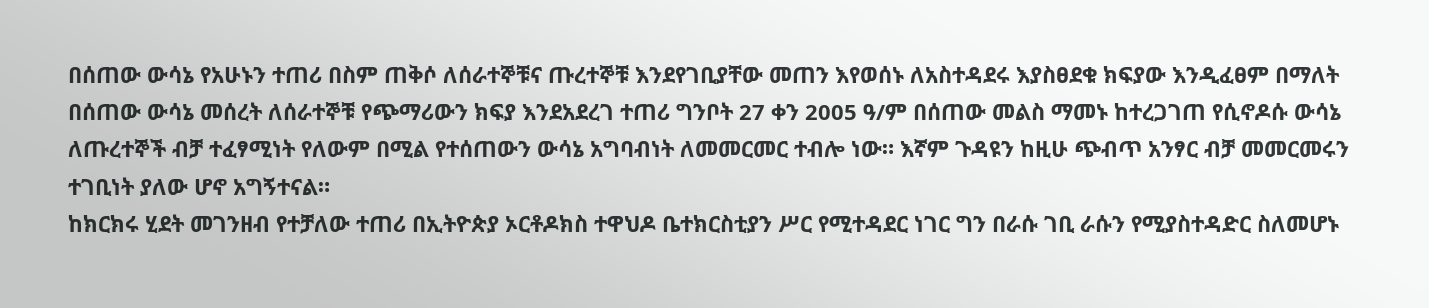በሰጠው ውሳኔ የአሁኑን ተጠሪ በስም ጠቅሶ ለሰራተኞቹና ጡረተኞቹ እንደየገቢያቸው መጠን እየወሰኑ ለአስተዳደሩ እያስፀደቁ ክፍያው እንዲፈፀም በማለት በሰጠው ውሳኔ መሰረት ለሰራተኞቹ የጭማሪውን ክፍያ እንደአደረገ ተጠሪ ግንቦት 27 ቀን 2005 ዓ/ም በሰጠው መልስ ማመኑ ከተረጋገጠ የሲኖዶሱ ውሳኔ ለጡረተኞች ብቻ ተፈፃሚነት የለውም በሚል የተሰጠውን ውሳኔ አግባብነት ለመመርመር ተብሎ ነው። እኛም ጉዳዩን ከዚሁ ጭብጥ አንፃር ብቻ መመርመሩን ተገቢነት ያለው ሆኖ አግኝተናል።
ከክርክሩ ሂደት መገንዘብ የተቻለው ተጠሪ በኢትዮጵያ ኦርቶዶክስ ተዋህዶ ቤተክርስቲያን ሥር የሚተዳደር ነገር ግን በራሱ ገቢ ራሱን የሚያስተዳድር ስለመሆኑ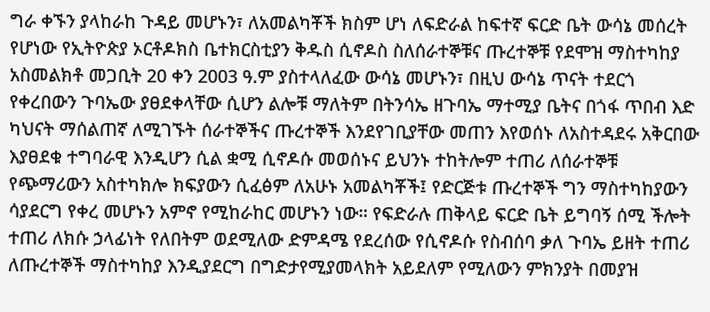ግራ ቀኙን ያላከራከ ጉዳይ መሆኑን፣ ለአመልካቾች ክስም ሆነ ለፍድራል ከፍተኛ ፍርድ ቤት ውሳኔ መሰረት የሆነው የኢትዮጵያ ኦርቶዶክስ ቤተክርስቲያን ቅዱስ ሲኖዶስ ስለሰራተኞቹና ጡረተኞቹ የደሞዝ ማስተካከያ አስመልክቶ መጋቢት 20 ቀን 2003 ዓ.ም ያስተላለፈው ውሳኔ መሆኑን፣ በዚህ ውሳኔ ጥናት ተደርጎ የቀረበውን ጉባኤው ያፀደቀላቸው ሲሆን ልሎቹ ማለትም በትንሳኤ ዘጉባኤ ማተሚያ ቤትና በጎፋ ጥበብ እድ ካህናት ማሰልጠኛ ለሚገኙት ሰራተኞችና ጡረተኞች እንደየገቢያቸው መጠን እየወሰኑ ለአስተዳደሩ አቅርበው እያፀደቁ ተግባራዊ እንዲሆን ሲል ቋሚ ሲኖዶሱ መወሰኑና ይህንኑ ተከትሎም ተጠሪ ለሰራተኞቹ የጭማሪውን አስተካክሎ ክፍያውን ሲፈፅም ለአሁኑ አመልካቾች፤ የድርጅቱ ጡረተኞች ግን ማስተካከያውን ሳያደርግ የቀረ መሆኑን አምኖ የሚከራከር መሆኑን ነው። የፍድራሉ ጠቅላይ ፍርድ ቤት ይግባኝ ሰሚ ችሎት ተጠሪ ለክሱ ኃላፊነት የለበትም ወደሚለው ድምዳሜ የደረሰው የሲኖዶሱ የስብሰባ ቃለ ጉባኤ ይዘት ተጠሪ ለጡረተኞች ማስተካከያ እንዲያደርግ በግድታየሚያመላክት አይደለም የሚለውን ምክንያት በመያዝ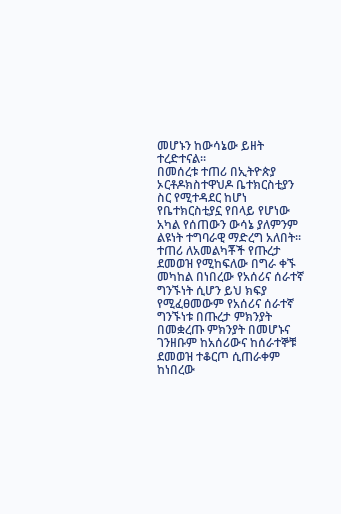መሆኑን ከውሳኔው ይዘት ተረድተናል።
በመሰረቱ ተጠሪ በኢትዮጵያ ኦርቶዶክስተዋህዶ ቤተክርስቲያን ስር የሚተዳደር ከሆነ የቤተክርስቲያኗ የበላይ የሆነው አካል የሰጠውን ውሳኔ ያለምንም ልዩነት ተግባራዊ ማድረግ አለበት። ተጠሪ ለአመልካቾች የጡረታ ደመወዝ የሚከፍለው በግራ ቀኙ መካከል በነበረው የአሰሪና ሰራተኛ ግንኙነት ሲሆን ይህ ክፍያ የሚፈፀመውም የአሰሪና ሰራተኛ ግንኙነቱ በጡረታ ምክንያት በመቋረጡ ምክንያት በመሆኑና ገንዘቡም ከአሰሪውና ከሰራተኞቹ ደመወዝ ተቆርጦ ሲጠራቀም ከነበረው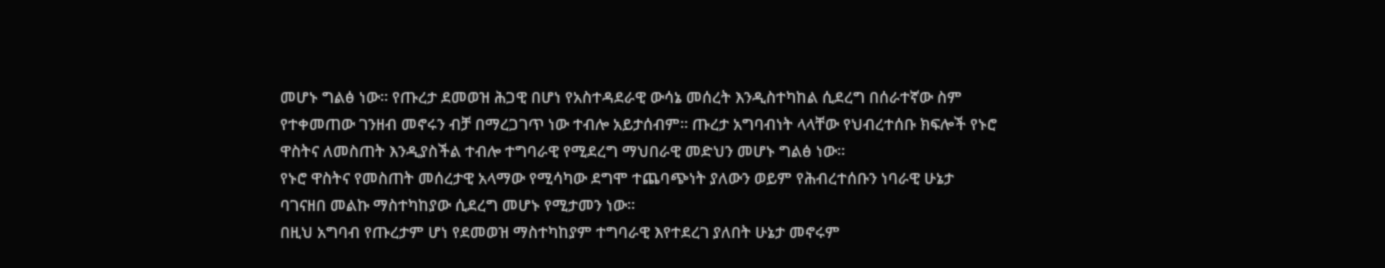መሆኑ ግልፅ ነው። የጡረታ ደመወዝ ሕጋዊ በሆነ የአስተዳደራዊ ውሳኔ መሰረት እንዲስተካከል ሲደረግ በሰራተኛው ስም የተቀመጠው ገንዘብ መኖሩን ብቻ በማረጋገጥ ነው ተብሎ አይታሰብም። ጡረታ አግባብነት ላላቸው የህብረተሰቡ ክፍሎች የኑሮ ዋስትና ለመስጠት እንዲያስችል ተብሎ ተግባራዊ የሚደረግ ማህበራዊ መድህን መሆኑ ግልፅ ነው።
የኑሮ ዋስትና የመስጠት መሰረታዊ አላማው የሚሳካው ደግሞ ተጨባጭነት ያለውን ወይም የሕብረተሰቡን ነባራዊ ሁኔታ ባገናዘበ መልኩ ማስተካከያው ሲደረግ መሆኑ የሚታመን ነው።
በዚህ አግባብ የጡረታም ሆነ የደመወዝ ማስተካከያም ተግባራዊ እየተደረገ ያለበት ሁኔታ መኖሩም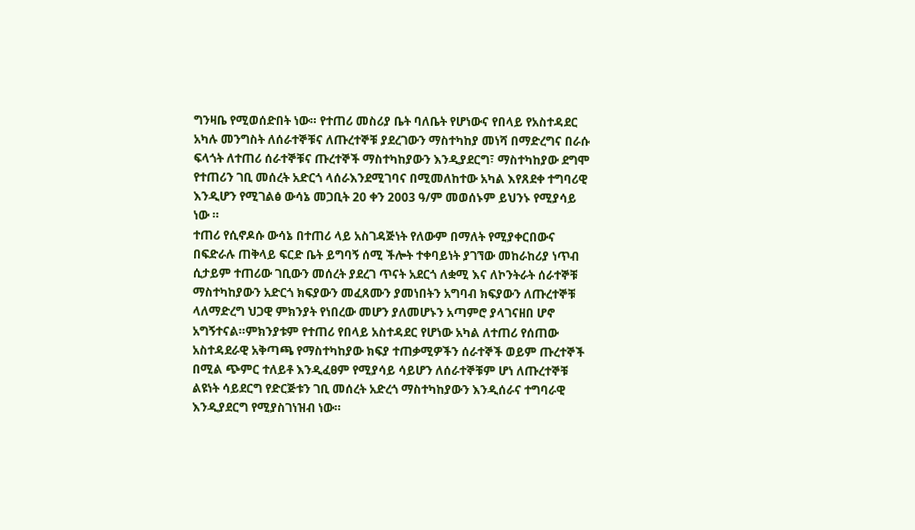ግንዛቤ የሚወሰድበት ነው። የተጠሪ መስሪያ ቤት ባለቤት የሆነውና የበላይ የአስተዳደር አካሉ መንግስት ለሰራተኞቹና ለጡረተኞቹ ያደረገውን ማስተካከያ መነሻ በማድረግና በራሱ ፍላጎት ለተጠሪ ሰራተኞቹና ጡረተኞች ማስተካከያውን እንዲያደርግ፣ ማስተካከያው ደግሞ የተጠሪን ገቢ መሰረት አድርጎ ላሰራእንደሚገባና በሚመለከተው አካል እየጸደቀ ተግባሪዊ እንዲሆን የሚገልፅ ውሳኔ መጋቢት 20 ቀን 2003 ዓ/ም መወሰኑም ይህንኑ የሚያሳይ ነው ።
ተጠሪ የሲኖዶሱ ውሳኔ በተጠሪ ላይ አስገዳጅነት የለውም በማለት የሚያቀርበውና በፍድራሉ ጠቅላይ ፍርድ ቤት ይግባኝ ሰሚ ችሎት ተቀባይነት ያገኘው መከራከሪያ ነጥብ ሲታይም ተጠሪው ገቢውን መሰረት ያደረገ ጥናት አደርጎ ለቋሚ እና ለኮንትራት ሰራተኞቹ ማስተካከያውን አድርጎ ክፍያውን መፈጸሙን ያመነበትን አግባብ ክፍያውን ለጡረተኞቹ ላለማድረግ ህጋዊ ምክንያት የነበረው መሆን ያለመሆኑን አጣምሮ ያላገናዘበ ሆኖ አግኝተናል።ምክንያቱም የተጠሪ የበላይ አስተዳደር የሆነው አካል ለተጠሪ የሰጠው አስተዳደራዊ አቅጣጫ የማስተካከያው ክፍያ ተጠቃሚዎችን ሰራተኞች ወይም ጡረተኞች በሚል ጭምር ተለይቶ እንዲፈፀም የሚያሳይ ሳይሆን ለሰራተኞቹም ሆነ ለጡረተኞቹ ልዩነት ሳይደርግ የድርጅቱን ገቢ መሰረት አድረጎ ማስተካከያውን እንዲሰራና ተግባራዊ እንዲያደርግ የሚያስገነዝብ ነው።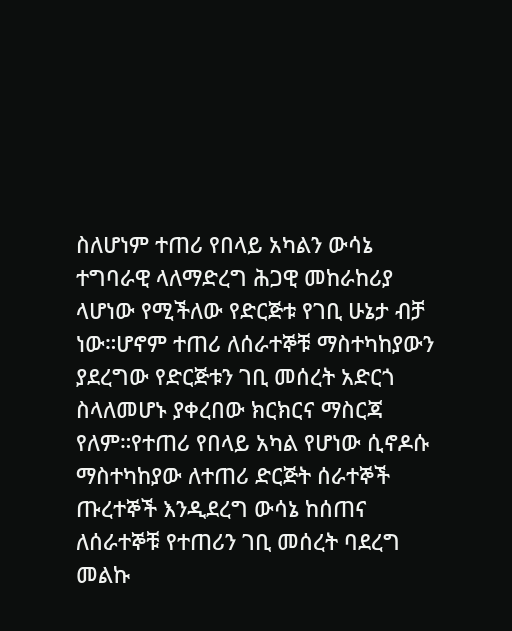ስለሆነም ተጠሪ የበላይ አካልን ውሳኔ ተግባራዊ ላለማድረግ ሕጋዊ መከራከሪያ ላሆነው የሚችለው የድርጅቱ የገቢ ሁኔታ ብቻ ነው።ሆኖም ተጠሪ ለሰራተኞቹ ማስተካከያውን ያደረግው የድርጅቱን ገቢ መሰረት አድርጎ ስላለመሆኑ ያቀረበው ክርክርና ማስርጃ የለም።የተጠሪ የበላይ አካል የሆነው ሲኖዶሱ ማስተካከያው ለተጠሪ ድርጅት ሰራተኞች ጡረተኞች እንዲደረግ ውሳኔ ከሰጠና ለሰራተኞቹ የተጠሪን ገቢ መሰረት ባደረግ መልኩ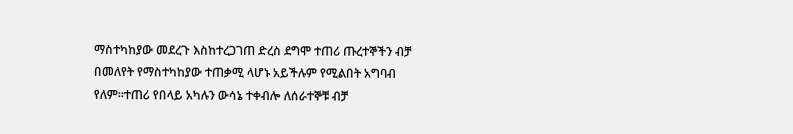ማስተካከያው መደረጉ እስከተረጋገጠ ድረስ ደግሞ ተጠሪ ጡረተኞችን ብቻ በመለየት የማስተካከያው ተጠቃሚ ላሆኑ አይችሉም የሚልበት አግባብ የለም።ተጠሪ የበላይ አካሉን ውሳኔ ተቀብሎ ለሰራተኞቹ ብቻ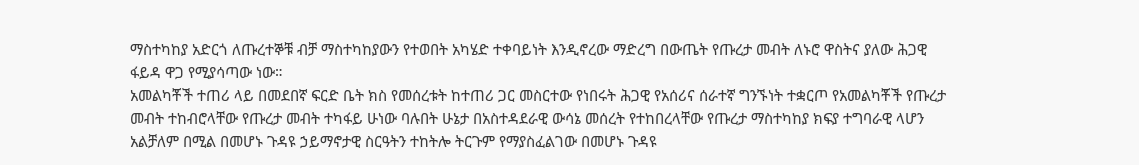ማስተካከያ አድርጎ ለጡረተኞቹ ብቻ ማስተካከያውን የተወበት አካሄድ ተቀባይነት እንዲኖረው ማድረግ በውጤት የጡረታ መብት ለኑሮ ዋስትና ያለው ሕጋዊ ፋይዳ ዋጋ የሚያሳጣው ነው።
አመልካቾች ተጠሪ ላይ በመደበኛ ፍርድ ቤት ክስ የመሰረቱት ከተጠሪ ጋር መስርተው የነበሩት ሕጋዊ የአሰሪና ሰራተኛ ግንኙነት ተቋርጦ የአመልካቾች የጡረታ መብት ተከብሮላቸው የጡረታ መብት ተካፋይ ሁነው ባሉበት ሁኔታ በአስተዳደራዊ ውሳኔ መሰረት የተከበረላቸው የጡረታ ማስተካከያ ክፍያ ተግባራዊ ላሆን አልቻለም በሚል በመሆኑ ጉዳዩ ኃይማኖታዊ ስርዓትን ተከትሎ ትርጉም የማያስፈልገው በመሆኑ ጉዳዩ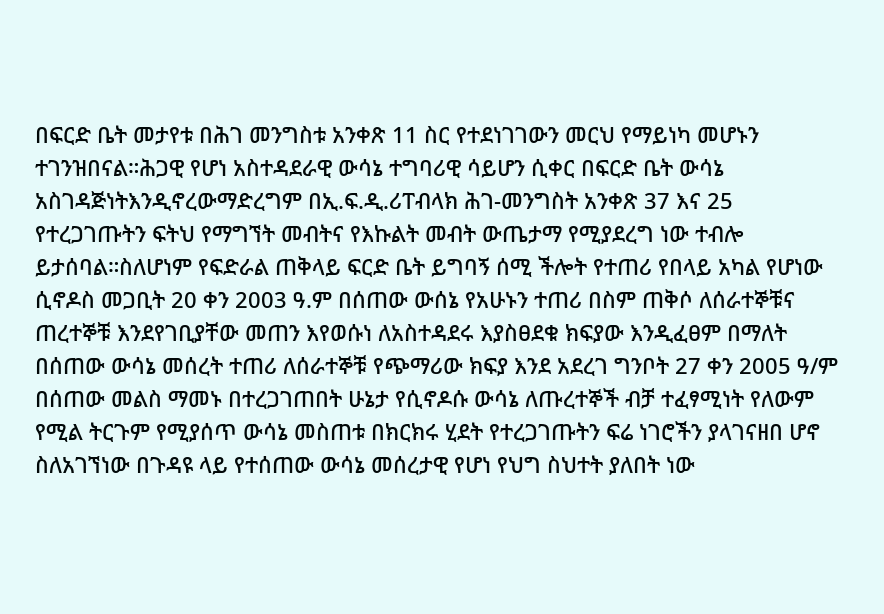በፍርድ ቤት መታየቱ በሕገ መንግስቱ አንቀጽ 11 ስር የተደነገገውን መርህ የማይነካ መሆኑን ተገንዝበናል።ሕጋዊ የሆነ አስተዳደራዊ ውሳኔ ተግባሪዊ ሳይሆን ሲቀር በፍርድ ቤት ውሳኔ አስገዳጅነትእንዲኖረውማድረግም በኢ.ፍ.ዲ.ሪፐብላክ ሕገ-መንግስት አንቀጽ 37 እና 25 የተረጋገጡትን ፍትህ የማግኘት መብትና የእኩልት መብት ውጤታማ የሚያደረግ ነው ተብሎ ይታሰባል።ስለሆነም የፍድራል ጠቅላይ ፍርድ ቤት ይግባኝ ሰሚ ችሎት የተጠሪ የበላይ አካል የሆነው ሲኖዶስ መጋቢት 20 ቀን 2003 ዓ.ም በሰጠው ውሰኔ የአሁኑን ተጠሪ በስም ጠቅሶ ለሰራተኞቹና ጠረተኞቹ እንደየገቢያቸው መጠን እየወሱነ ለአስተዳደሩ እያስፀደቁ ክፍያው እንዲፈፀም በማለት በሰጠው ውሳኔ መሰረት ተጠሪ ለሰራተኞቹ የጭማሪው ክፍያ እንደ አደረገ ግንቦት 27 ቀን 2005 ዓ/ም በሰጠው መልስ ማመኑ በተረጋገጠበት ሁኔታ የሲኖዶሱ ውሳኔ ለጡረተኞች ብቻ ተፈፃሚነት የለውም የሚል ትርጉም የሚያሰጥ ውሳኔ መስጠቱ በክርክሩ ሂደት የተረጋገጡትን ፍሬ ነገሮችን ያላገናዘበ ሆኖ ስለአገኘነው በጉዳዩ ላይ የተሰጠው ውሳኔ መሰረታዊ የሆነ የህግ ስህተት ያለበት ነው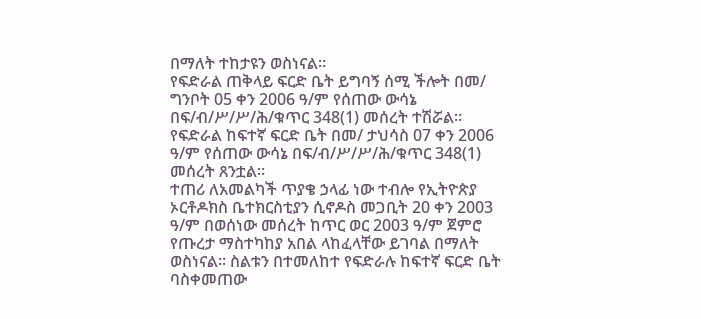በማለት ተከታዩን ወስነናል።
የፍድራል ጠቅላይ ፍርድ ቤት ይግባኝ ሰሚ ችሎት በመ/ ግንቦት 05 ቀን 2006 ዓ/ም የሰጠው ውሳኔ በፍ/ብ/ሥ/ሥ/ሕ/ቁጥር 348(1) መሰረት ተሽሯል።
የፍድራል ከፍተኛ ፍርድ ቤት በመ/ ታህሳስ 07 ቀን 2006 ዓ/ም የሰጠው ውሳኔ በፍ/ብ/ሥ/ሥ/ሕ/ቁጥር 348(1) መሰረት ጸንቷል።
ተጠሪ ለአመልካች ጥያቄ ኃላፊ ነው ተብሎ የኢትዮጵያ ኦርቶዶክስ ቤተክርስቲያን ሲኖዶስ መጋቢት 20 ቀን 2003 ዓ/ም በወሰነው መሰረት ከጥር ወር 2003 ዓ/ም ጀምሮ የጡረታ ማስተካከያ አበል ላከፈላቸው ይገባል በማለት ወስነናል። ስልቱን በተመለከተ የፍድራሉ ከፍተኛ ፍርድ ቤት ባስቀመጠው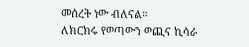መሰረት ነው ብለናል።
ለክርክሩ የወጣውን ወጪና ኪሳራ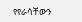የየራሳቸውን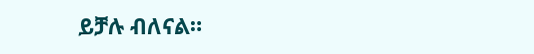ይቻሉ ብለናል።